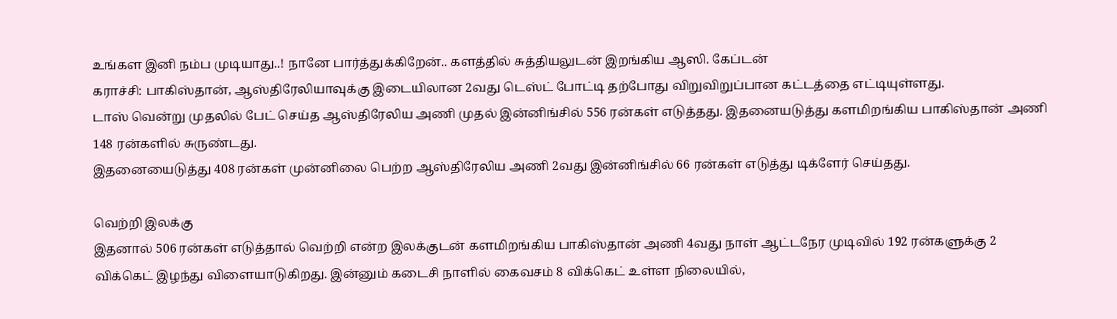உங்கள இனி நம்ப முடியாது..! நானே பார்த்துக்கிறேன்.. களத்தில் சுத்தியலுடன் இறங்கிய ஆஸி. கேப்டன்
கராச்சி: பாகிஸ்தான், ஆஸ்திரேலியாவுக்கு இடையிலான 2வது டெஸ்ட் போட்டி தற்போது விறுவிறுப்பான கட்டத்தை எட்டியுள்ளது.
டாஸ் வென்று முதலில் பேட் செய்த ஆஸ்திரேலிய அணி முதல் இன்னிங்சில் 556 ரன்கள் எடுத்தது. இதனையடுத்து களமிறங்கிய பாகிஸ்தான் அணி 148 ரன்களில் சுருண்டது.
இதனையைடுத்து 408 ரன்கள் முன்னிலை பெற்ற ஆஸ்திரேலிய அணி 2வது இன்னிங்சில் 66 ரன்கள் எடுத்து டிக்ளேர் செய்தது.

வெற்றி இலக்கு
இதனால் 506 ரன்கள் எடுத்தால் வெற்றி என்ற இலக்குடன் களமிறங்கிய பாகிஸ்தான் அணி 4வது நாள் ஆட்டநேர முடிவில் 192 ரன்களுக்கு 2 விக்கெட் இழந்து விளையாடுகிறது. இன்னும் கடைசி நாளில் கைவசம் 8 விக்கெட் உள்ள நிலையில்,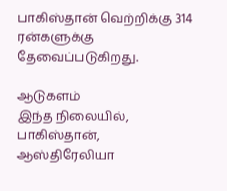பாகிஸ்தான் வெற்றிக்கு 314 ரன்களுக்கு தேவைப்படுகிறது.

ஆடுகளம்
இந்த நிலையில், பாகிஸ்தான், ஆஸ்திரேலியா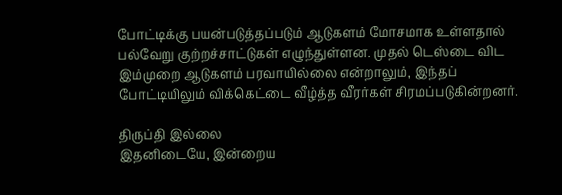போட்டிக்கு பயன்படுத்தப்படும் ஆடுகளம் மோசமாக உள்ளதால் பல்வேறு குற்றச்சாட்டுகள் எழுந்துள்ளன. முதல் டெஸ்டை விட இம்முறை ஆடுகளம் பரவாயில்லை என்றாலும், இந்தப் போட்டியிலும் விக்கெட்டை வீழ்த்த வீரர்கள் சிரமப்படுகின்றனர்.

திருப்தி இல்லை
இதனிடையே, இன்றைய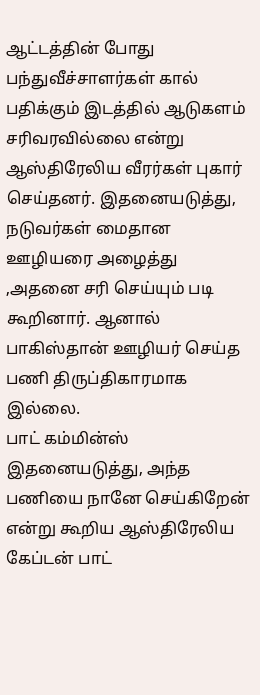ஆட்டத்தின் போது பந்துவீச்சாளர்கள் கால் பதிக்கும் இடத்தில் ஆடுகளம் சரிவரவில்லை என்று ஆஸ்திரேலிய வீரர்கள் புகார் செய்தனர். இதனையடுத்து, நடுவர்கள் மைதான ஊழியரை அழைத்து ,அதனை சரி செய்யும் படி கூறினார். ஆனால் பாகிஸ்தான் ஊழியர் செய்த பணி திருப்திகாரமாக இல்லை.
பாட் கம்மின்ஸ்
இதனையடுத்து, அந்த பணியை நானே செய்கிறேன் என்று கூறிய ஆஸ்திரேலிய கேப்டன் பாட்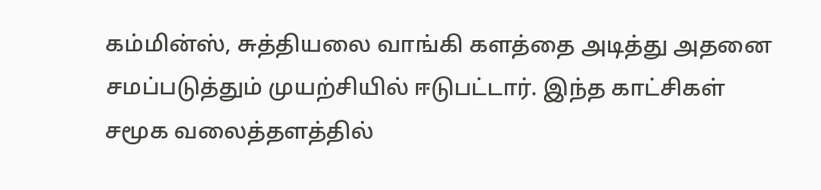கம்மின்ஸ், சுத்தியலை வாங்கி களத்தை அடித்து அதனை சமப்படுத்தும் முயற்சியில் ஈடுபட்டார். இந்த காட்சிகள் சமூக வலைத்தளத்தில்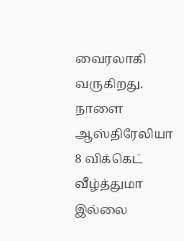வைரலாகி வருகிறது. நாளை ஆஸ்திரேலியா 8 விக்கெட் வீழ்த்துமா இல்லை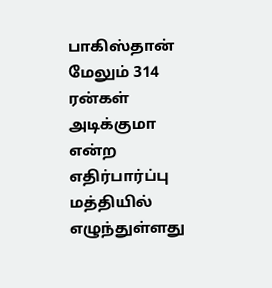பாகிஸ்தான் மேலும் 314 ரன்கள் அடிக்குமா என்ற எதிர்பார்ப்பு மத்தியில் எழுந்துள்ளது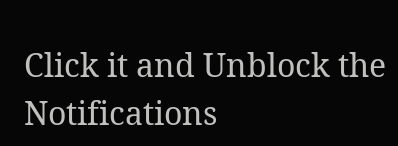Click it and Unblock the Notifications